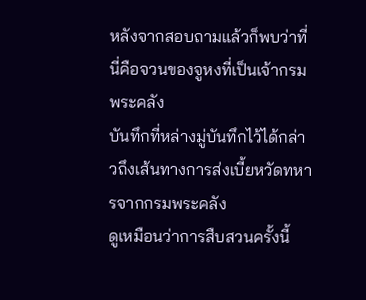หลังจากสอบถามแล้วก็พบว่าที่นี่คือจวนของจูหงที่เป็นเจ้ากรมพระคลัง
บันทึกที่หล่างมู่บันทึกไว้ได้กล่าวถึงเส้นทางการส่งเบี้ยหวัดทหารจากกรมพระคลัง
ดูเหมือนว่าการสืบสวนครั้งนี้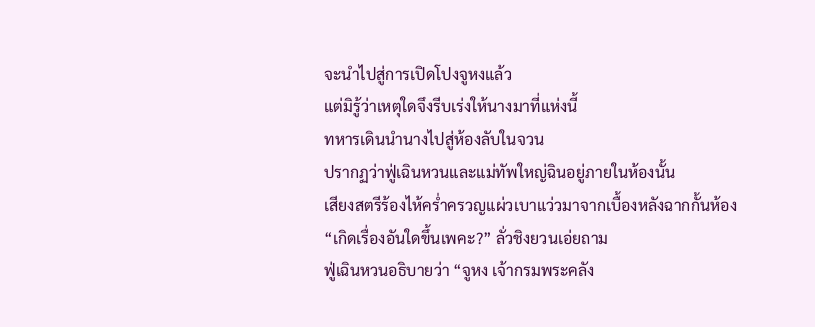จะนำไปสู่การเปิดโปงจูหงแล้ว
แต่มิรู้ว่าเหตุใดจึงรีบเร่งให้นางมาที่แห่งนี้
ทหารเดินนำนางไปสู่ห้องลับในจวน
ปรากฏว่าฟู่เฉินหวนและแม่ทัพใหญ่ฉินอยู่ภายในห้องนั้น
เสียงสตรีร้องไห้คร่ำครวญแผ่วเบาแว่วมาจากเบื้องหลังฉากกั้นห้อง
“เกิดเรื่องอันใดขึ้นเพคะ?” ลั่วชิงยวนเอ่ยถาม
ฟู่เฉินหวนอธิบายว่า “จูหง เจ้ากรมพระคลัง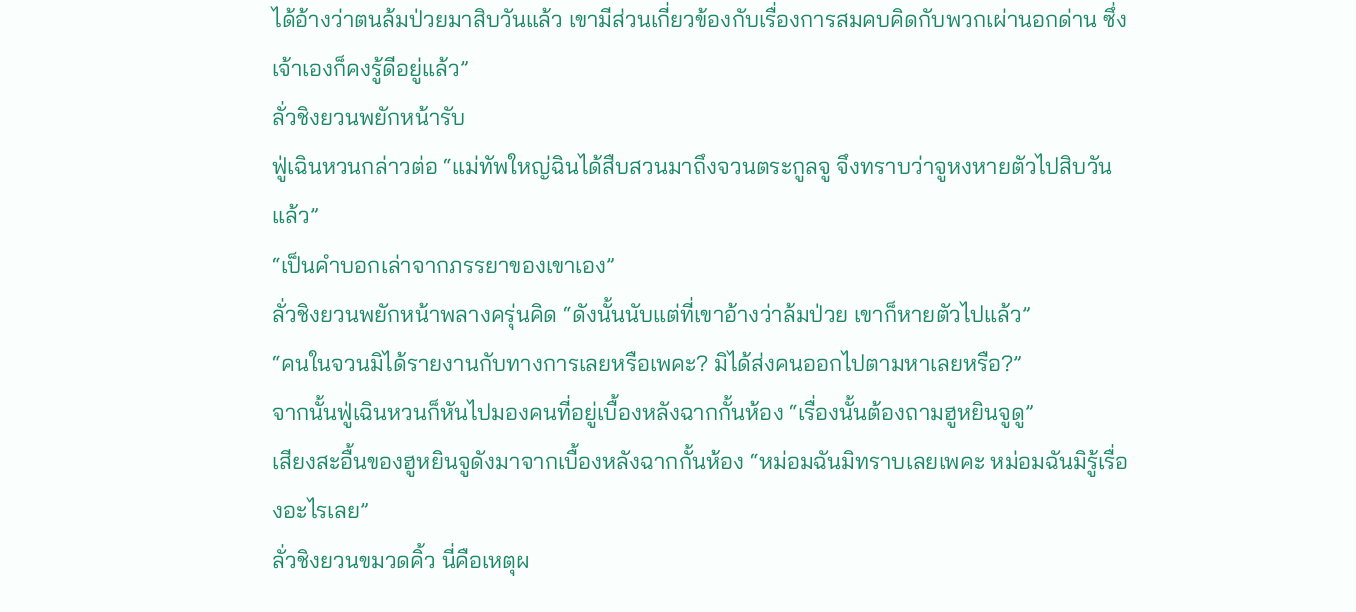ได้อ้างว่าตนล้มป่วยมาสิบวันแล้ว เขามีส่วนเกี่ยวข้องกับเรื่องการสมคบคิดกับพวกเผ่านอกด่าน ซึ่งเจ้าเองก็คงรู้ดีอยู่แล้ว”
ลั่วชิงยวนพยักหน้ารับ
ฟู่เฉินหวนกล่าวต่อ “แม่ทัพใหญ่ฉินได้สืบสวนมาถึงจวนตระกูลจู จึงทราบว่าจูหงหายตัวไปสิบวันแล้ว”
“เป็นคำบอกเล่าจากภรรยาของเขาเอง”
ลั่วชิงยวนพยักหน้าพลางครุ่นคิด “ดังนั้นนับแต่ที่เขาอ้างว่าล้มป่วย เขาก็หายตัวไปแล้ว”
“คนในจวนมิได้รายงานกับทางการเลยหรือเพคะ? มิได้ส่งคนออกไปตามหาเลยหรือ?”
จากนั้นฟู่เฉินหวนก็หันไปมองคนที่อยู่เบื้องหลังฉากกั้นห้อง “เรื่องนั้นต้องถามฮูหยินจูดู”
เสียงสะอื้นของฮูหยินจูดังมาจากเบื้องหลังฉากกั้นห้อง “หม่อมฉันมิทราบเลยเพคะ หม่อมฉันมิรู้เรื่องอะไรเลย”
ลั่วชิงยวนขมวดคิ้ว นี่คือเหตุผ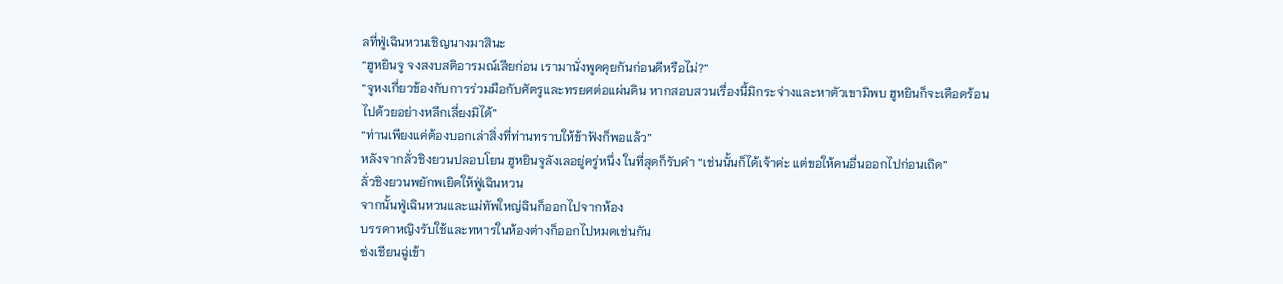ลที่ฟู่เฉินหวนเชิญนางมาสินะ
“ฮูหยินจู จงสงบสติอารมณ์เสียก่อน เรามานั่งพูดคุยกันก่อนดีหรือไม่?”
“จูหงเกี่ยวข้องกับการร่วมมือกับศัตรูและทรยศต่อแผ่นดิน หากสอบสวนเรื่องนี้มิกระจ่างและหาตัวเขามิพบ ฮูหยินก็จะเดือดร้อนไปด้วยอย่างหลีกเลี่ยงมิได้”
“ท่านเพียงแค่ต้องบอกเล่าสิ่งที่ท่านทราบให้ข้าฟังก็พอแล้ว”
หลังจากลั่วชิงยวนปลอบโยน ฮูหยินจูลังเลอยู่ครู่หนึ่ง ในที่สุดก็รับคำ “เช่นนั้นก็ได้เจ้าค่ะ แต่ขอให้คนอื่นออกไปก่อนเถิด”
ลั่วชิงยวนพยักพเยิดให้ฟู่เฉินหวน
จากนั้นฟู่เฉินหวนและแม่ทัพใหญ่ฉินก็ออกไปจากห้อง
บรรดาหญิงรับใช้และทหารในห้องต่างก็ออกไปหมดเช่นกัน
ซ่งเชียนฉู่เข้า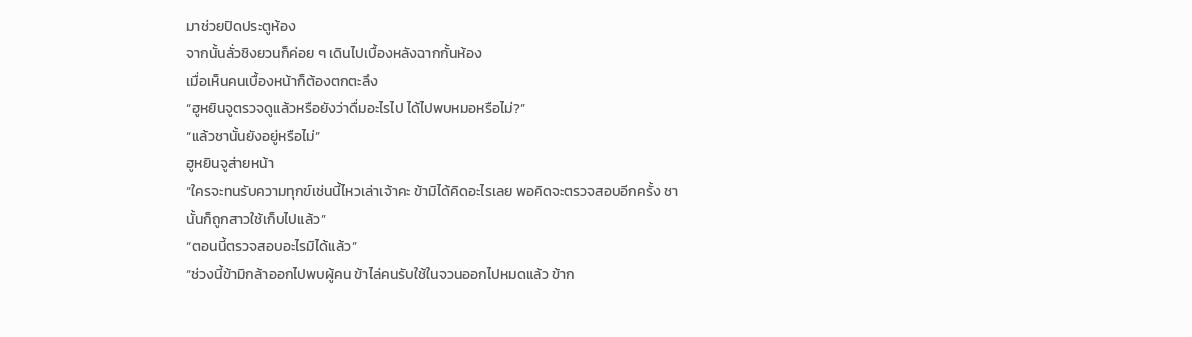มาช่วยปิดประตูห้อง
จากนั้นลั่วชิงยวนก็ค่อย ๆ เดินไปเบื้องหลังฉากกั้นห้อง
เมื่อเห็นคนเบื้องหน้าก็ต้องตกตะลึง
“ฮูหยินจูตรวจดูแล้วหรือยังว่าดื่มอะไรไป ได้ไปพบหมอหรือไม่?”
“แล้วชานั้นยังอยู่หรือไม่”
ฮูหยินจูส่ายหน้า
“ใครจะทนรับความทุกข์เช่นนี้ไหวเล่าเจ้าคะ ข้ามิได้คิดอะไรเลย พอคิดจะตรวจสอบอีกครั้ง ชานั้นก็ถูกสาวใช้เก็บไปแล้ว”
“ตอนนี้ตรวจสอบอะไรมิได้แล้ว”
“ช่วงนี้ข้ามิกล้าออกไปพบผู้คน ข้าไล่คนรับใช้ในจวนออกไปหมดแล้ว ข้าก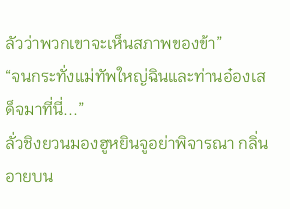ลัวว่าพวกเขาจะเห็นสภาพของข้า”
“จนกระทั่งแม่ทัพใหญ่ฉินและท่านอ๋องเสด็จมาที่นี่...”
ลั่วชิงยวนมองฮูหยินจูอย่าพิจารณา กลิ่นอายบน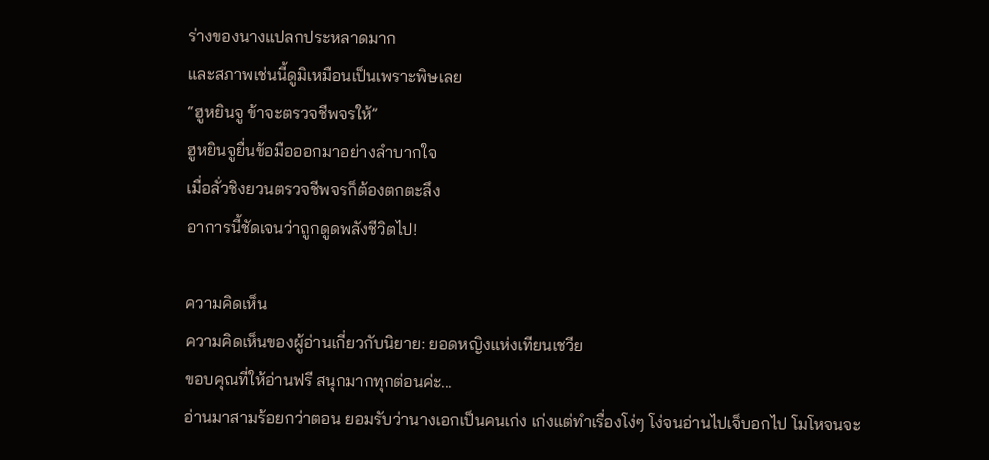ร่างของนางแปลกประหลาดมาก
และสภาพเช่นนี้ดูมิเหมือนเป็นเพราะพิษเลย
“ฮูหยินจู ข้าจะตรวจชีพจรให้”
ฮูหยินจูยื่นข้อมือออกมาอย่างลำบากใจ
เมื่อลั่วชิงยวนตรวจชีพจรก็ต้องตกตะลึง
อาการนี้ชัดเจนว่าถูกดูดพลังชีวิตไป!

ความคิดเห็น
ความคิดเห็นของผู้อ่านเกี่ยวกับนิยาย: ยอดหญิงแห่งเทียนเชวีย
ขอบคุณที่ให้อ่านฟรี สนุกมากทุกต่อนค่ะ...
อ่านมาสามร้อยกว่าตอน ยอมรับว่านางเอกเป็นคนเก่ง เก่งแต่ทำเรื่องโง่ๆ โง่จนอ่านไปเจ็บอกไป โมโหจนจะ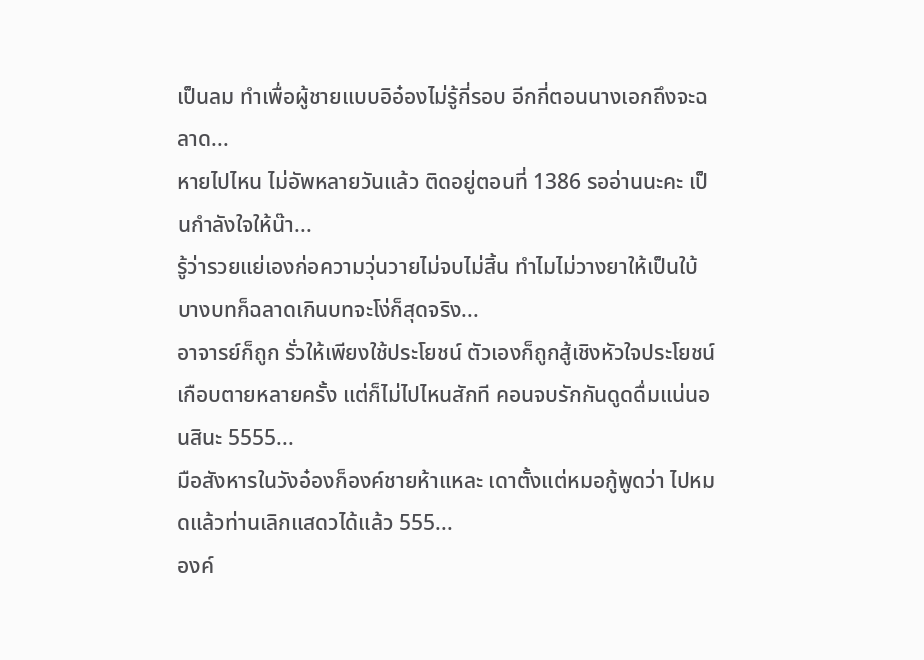เป็นลม ทำเพื่อผู้ชายแบบอิอ๋องไม่รู้กี่รอบ อีกกี่ตอนนางเอกถึงจะฉลาด...
หายไปไหน ไม่อัพหลายวันแล้ว ติดอยู่ตอนที่ 1386 รออ่านนะคะ เป็นกำลังใจให้น๊า...
รู้ว่ารวยแย่เองก่อความวุ่นวายไม่จบไม่สิ้น ทำไมไม่วางยาให้เป็นใบ้ บางบทก็ฉลาดเกินบทจะโง่ก็สุดจริง...
อาจารย์ก็ถูก รั่วให้เพียงใช้ประโยชน์ ตัวเองก็ถูกสู้เชิงหัวใจประโยชน์ เกือบตายหลายครั้ง แต่ก็ไม่ไปไหนสักที คอนจบรักกันดูดดื่มแน่นอนสินะ 5555...
มือสังหารในวังอ๋องก็องค์ชายห้าแหละ เดาตั้งแต่หมอกู้พูดว่า ไปหมดแล้วท่านเลิกแสดวได้แล้ว 555...
องค์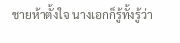ชายห้าตั้งใจ นางเอกก็รู้ทั้งรู้ว่า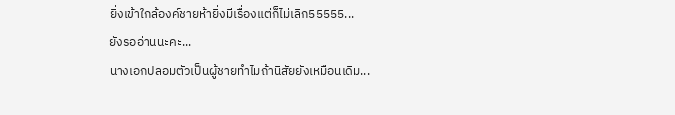ยิ่งเข้าใกล้องค์ชายห้ายิ่งมีเรื่องแต่ก็ไม่เลิก55555...
ยังรออ่านนะคะ...
นางเอกปลอมตัวเป็นผู้ชายทำไมถ้านิสัยยังเหมือนเดิม...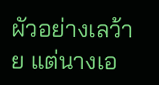ผัวอย่างเลว้าย แต่นางเอ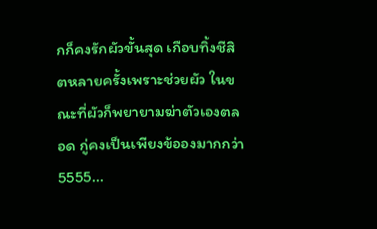กก็คงรักผัวขั้นสุด เกือบทิ้งชีสิตหลายครั้งเพราะช่วยผัว ในขณะที่ผัวก็พยายามฆ่าตัวเองตลอด กู่คงเป็นเพียงข้อองมากกว่า 5555...